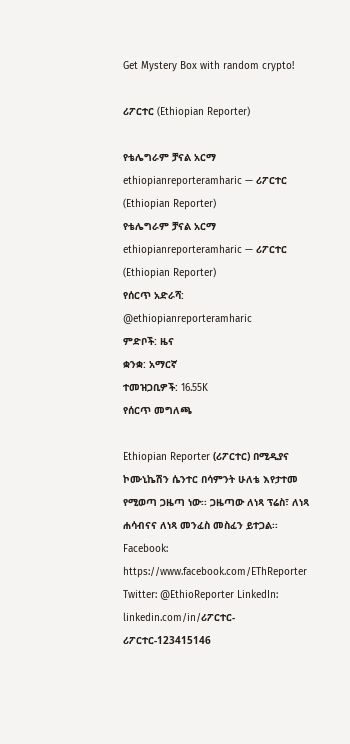Get Mystery Box with random crypto!

ሪፖርተር (Ethiopian Reporter)

የቴሌግራም ቻናል አርማ ethiopianreporteramharic — ሪፖርተር (Ethiopian Reporter)
የቴሌግራም ቻናል አርማ ethiopianreporteramharic — ሪፖርተር (Ethiopian Reporter)
የሰርጥ አድራሻ: @ethiopianreporteramharic
ምድቦች: ዜና
ቋንቋ: አማርኛ
ተመዝጋቢዎች: 16.55K
የሰርጥ መግለጫ

Ethiopian Reporter (ሪፖርተር) በሚዲያና ኮሙኒኬሽን ሴንተር በሳምንት ሁለቴ እየታተመ የሚወጣ ጋዜጣ ነው፡፡ ጋዜጣው ለነጻ ፕሬስ፣ ለነጻ ሐሳብናና ለነጻ መንፈስ መስፈን ይተጋል፡፡ Facebook: https://www.facebook.com/EThReporter Twitter: @EthioReporter LinkedIn: linkedin.com/in/ሪፖርተር-ሪፖርተር-123415146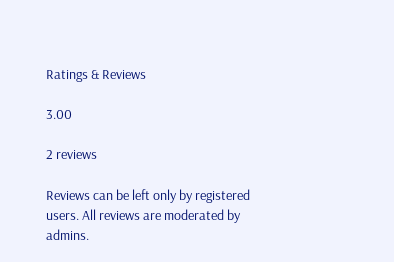Ratings & Reviews

3.00

2 reviews

Reviews can be left only by registered users. All reviews are moderated by admins.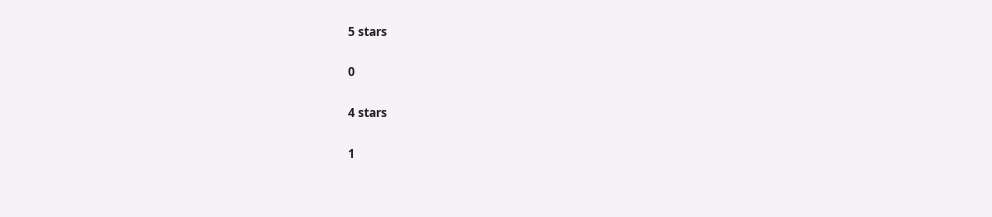5 stars

0

4 stars

1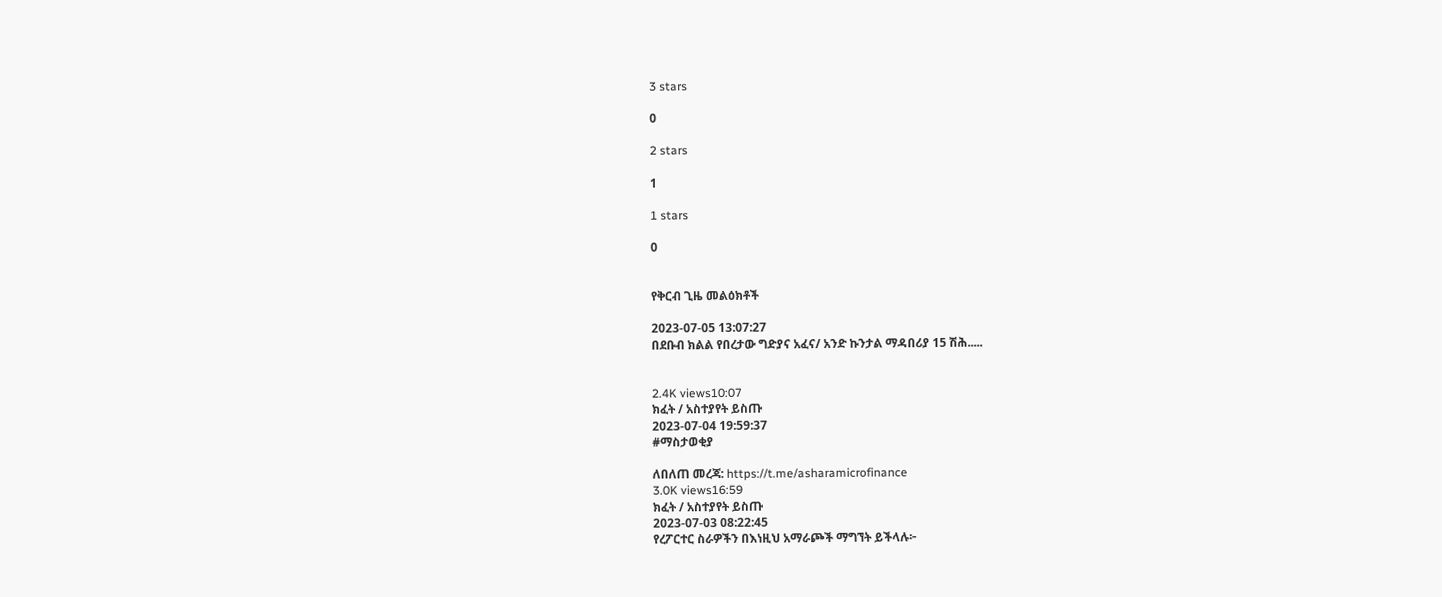3 stars

0

2 stars

1

1 stars

0


የቅርብ ጊዜ መልዕክቶች

2023-07-05 13:07:27
በደቡብ ክልል የበረታው ግድያና አፈና/ አንድ ኩንታል ማዳበሪያ 15 ሽሕ.....


2.4K views10:07
ክፈት / አስተያየት ይስጡ
2023-07-04 19:59:37
#ማስታወቂያ

ለበለጠ መረጃ: https://t.me/asharamicrofinance
3.0K views16:59
ክፈት / አስተያየት ይስጡ
2023-07-03 08:22:45
የረፖርተር ስራዎችን በእነዚህ አማራጮች ማግኘት ይችላሉ፦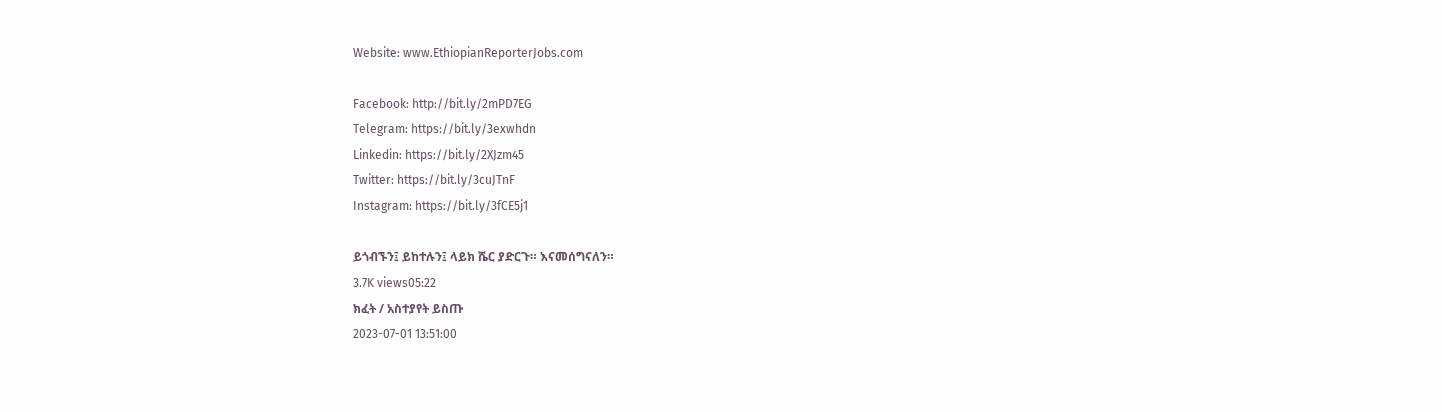Website: www.EthiopianReporterJobs.com

Facebook: http://bit.ly/2mPD7EG
Telegram: https://bit.ly/3exwhdn
Linkedin: https://bit.ly/2XJzm45
Twitter: https://bit.ly/3cuJTnF
Instagram: https://bit.ly/3fCE5j1

ይጎብኙን፤ ይከተሉን፤ ላይክ ሼር ያድርጉ። እናመሰግናለን።
3.7K views05:22
ክፈት / አስተያየት ይስጡ
2023-07-01 13:51:00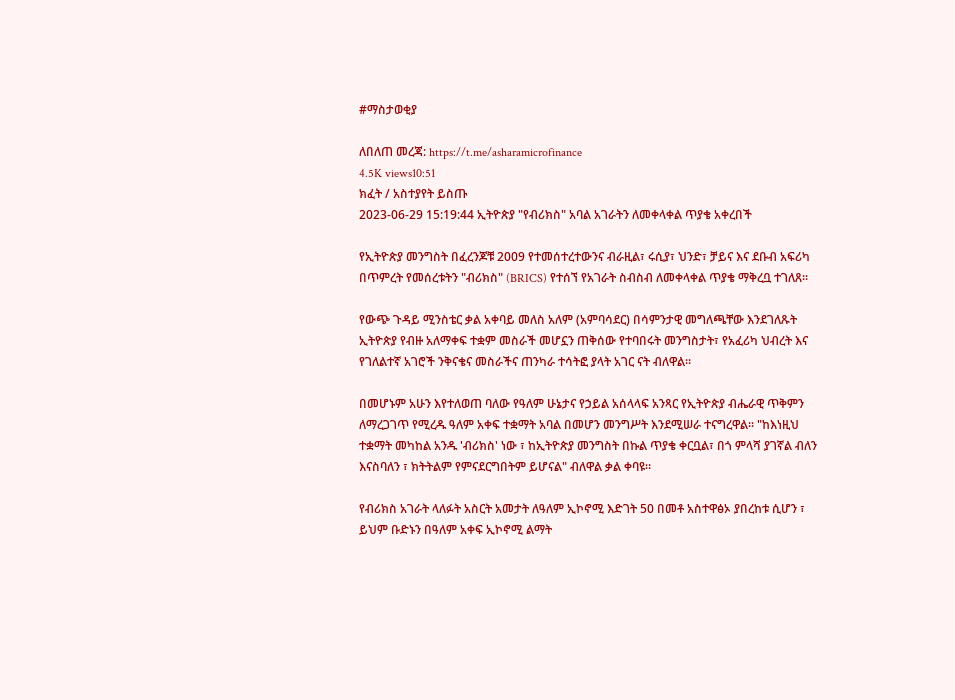#ማስታወቂያ

ለበለጠ መረጃ: https://t.me/asharamicrofinance
4.5K views10:51
ክፈት / አስተያየት ይስጡ
2023-06-29 15:19:44 ኢትዮጵያ "የብሪክስ" አባል አገራትን ለመቀላቀል ጥያቄ አቀረበች

የኢትዮጵያ መንግስት በፈረንጆቹ 2009 የተመሰተረተውንና ብራዚል፣ ሩሲያ፣ ህንድ፣ ቻይና እና ደቡብ አፍሪካ በጥምረት የመሰረቱትን "ብሪክስ" (BRICS) የተሰኘ የአገራት ስብስብ ለመቀላቀል ጥያቄ ማቅረቧ ተገለጸ፡፡

የውጭ ጉዳይ ሚንስቴር ቃል አቀባይ መለስ አለም (አምባሳደር) በሳምንታዊ መግለጫቸው እንደገለጹት ኢትዮጵያ የብዙ አለማቀፍ ተቋም መስራች መሆኗን ጠቅሰው የተባበሩት መንግስታት፣ የአፈሪካ ህብረት እና የገለልተኛ አገሮች ንቅናቄና መስራችና ጠንካራ ተሳትፎ ያላት አገር ናት ብለዋል፡፡

በመሆኑም አሁን እየተለወጠ ባለው የዓለም ሁኔታና የኃይል አሰላላፍ አንጻር የኢትዮጵያ ብሔራዊ ጥቅምን ለማረጋገጥ የሚረዱ ዓለም አቀፍ ተቋማት አባል በመሆን መንግሥት እንደሚሠራ ተናግረዋል። "ከእነዚህ ተቋማት መካከል አንዱ 'ብሪክስ' ነው ፣ ከኢትዮጵያ መንግስት በኩል ጥያቄ ቀርቧል፣ በጎ ምላሻ ያገኛል ብለን እናስባለን ፣ ክትትልም የምናደርግበትም ይሆናል" ብለዋል ቃል ቀባዩ፡፡

የብሪክስ አገራት ላለፉት አስርት አመታት ለዓለም ኢኮኖሚ እድገት 50 በመቶ አስተዋፅኦ ያበረከቱ ሲሆን ፣ ይህም ቡድኑን በዓለም አቀፍ ኢኮኖሚ ልማት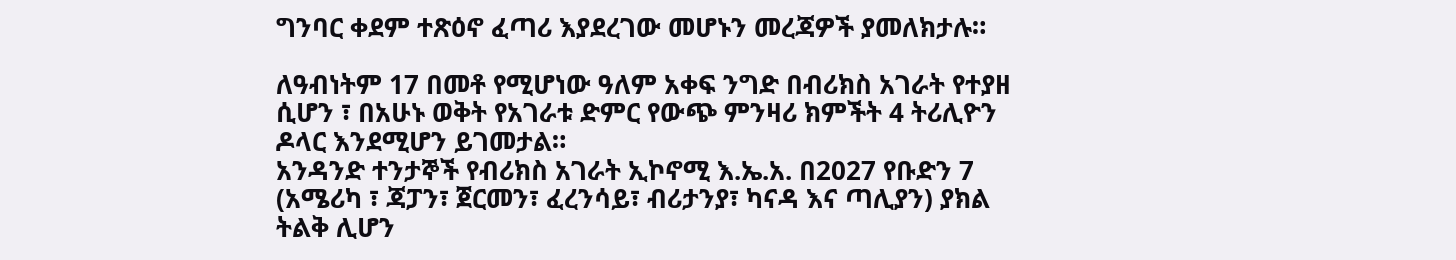ግንባር ቀደም ተጽዕኖ ፈጣሪ እያደረገው መሆኑን መረጃዎች ያመለክታሉ።

ለዓብነትም 17 በመቶ የሚሆነው ዓለም አቀፍ ንግድ በብሪክስ አገራት የተያዘ ሲሆን ፣ በአሁኑ ወቅት የአገራቱ ድምር የውጭ ምንዛሪ ክምችት 4 ትሪሊዮን ዶላር እንደሚሆን ይገመታል።
አንዳንድ ተንታኞች የብሪክስ አገራት ኢኮኖሚ እ.ኤ.አ. በ2027 የቡድን 7 (አሜሪካ ፣ ጃፓን፣ ጀርመን፣ ፈረንሳይ፣ ብሪታንያ፣ ካናዳ እና ጣሊያን) ያክል ትልቅ ሊሆን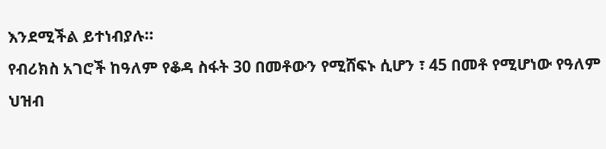እንደሚችል ይተነብያሉ።
የብሪክስ አገሮች ከዓለም የቆዳ ስፋት 30 በመቶውን የሚሸፍኑ ሲሆን ፣ 45 በመቶ የሚሆነው የዓለም ህዝብ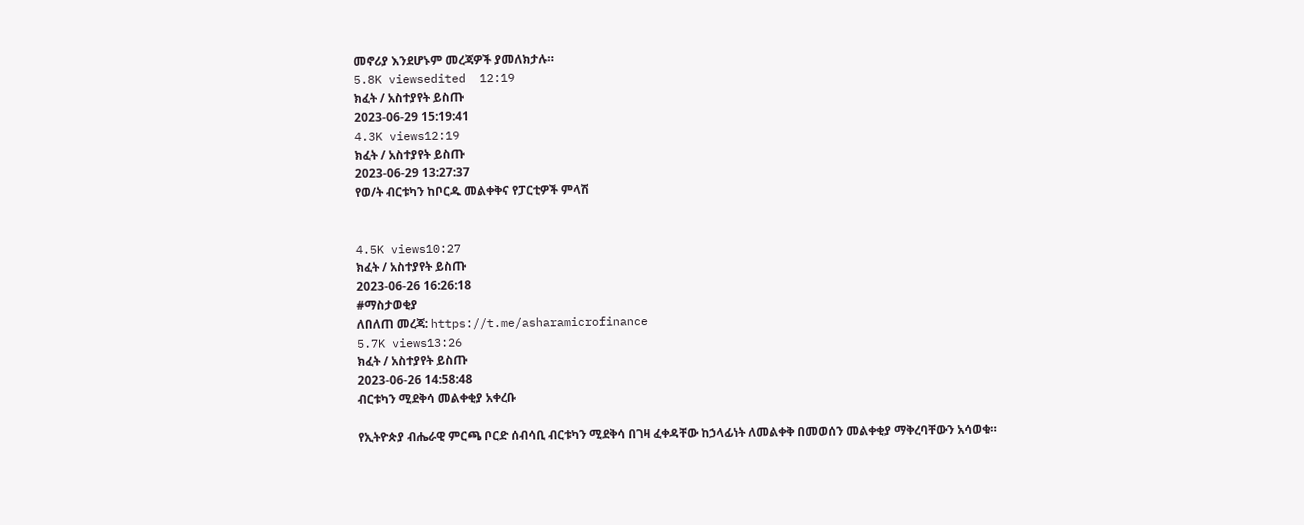መኖሪያ እንደሆኑም መረጃዎች ያመለክታሉ።
5.8K viewsedited  12:19
ክፈት / አስተያየት ይስጡ
2023-06-29 15:19:41
4.3K views12:19
ክፈት / አስተያየት ይስጡ
2023-06-29 13:27:37
የወ/ት ብርቱካን ከቦርዱ መልቀቅና የፓርቲዎች ምላሽ


4.5K views10:27
ክፈት / አስተያየት ይስጡ
2023-06-26 16:26:18
#ማስታወቂያ
ለበለጠ መረጃ: https://t.me/asharamicrofinance
5.7K views13:26
ክፈት / አስተያየት ይስጡ
2023-06-26 14:58:48
ብርቱካን ሚደቅሳ መልቀቂያ አቀረቡ

የኢትዮጵያ ብሔራዊ ምርጫ ቦርድ ሰብሳቢ ብርቱካን ሚደቅሳ በገዛ ፈቀዳቸው ከኃላፊነት ለመልቀቅ በመወሰን መልቀቂያ ማቅረባቸውን አሳወቁ።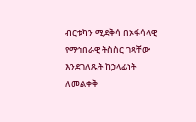ብርቱካን ሚደቅሳ በኦፋሳላዊ የማኅበራዊ ትስስር ገጻቸው እንደገለጹት ከኃላፊነት ለመልቀቅ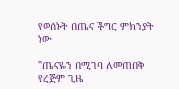የወሰኑት በጤና ችግር ምክንያት ነው

"ጤናዬን በሚገባ ለመጠበቅ የረጅም ጊዜ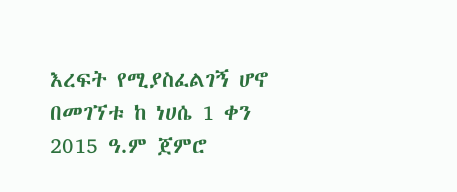እረፍት የሚያስፈልገኝ ሆኖ በመገኘቱ ከ ነሀሴ 1 ቀን 2015 ዓ.ም ጀምሮ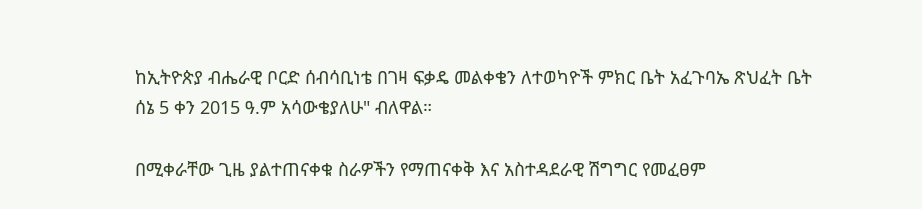ከኢትዮጵያ ብሔራዊ ቦርድ ሰብሳቢነቴ በገዛ ፍቃዴ መልቀቄን ለተወካዮች ምክር ቤት አፈጉባኤ ጽህፈት ቤት ሰኔ 5 ቀን 2015 ዓ.ም አሳውቄያለሁ" ብለዋል።

በሚቀራቸው ጊዜ ያልተጠናቀቁ ስራዎችን የማጠናቀቅ እና አስተዳደራዊ ሽግግር የመፈፀም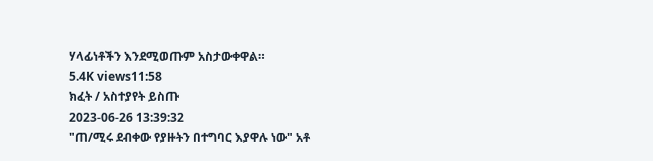ሃላፊነቶችን እንደሚወጡም አስታውቀዋል።
5.4K views11:58
ክፈት / አስተያየት ይስጡ
2023-06-26 13:39:32
"ጠ/ሚሩ ደብቀው የያዙትን በተግባር እያዋሉ ነው" አቶ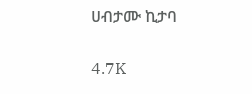ሀብታሙ ኪታባ


4.7K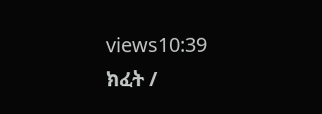views10:39
ክፈት /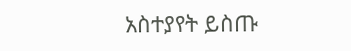አስተያየት ይስጡ